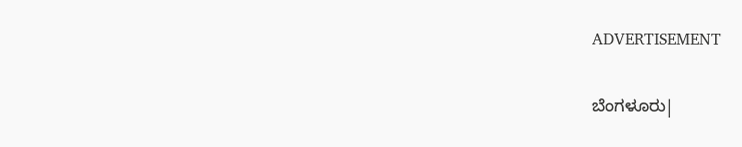ADVERTISEMENT

ಬೆಂಗಳೂರು|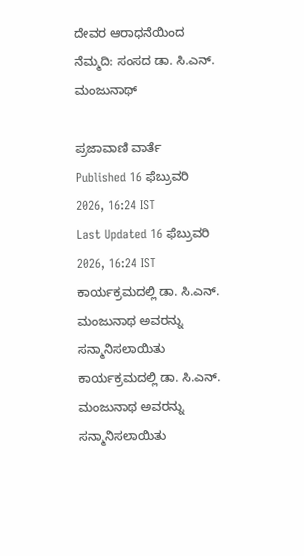ದೇವರ ಆರಾಧನೆಯಿಂದ ನೆಮ್ಮದಿ: ಸಂಸದ ಡಾ. ಸಿ.ಎನ್. ಮಂಜುನಾಥ್

ಪ್ರಜಾವಾಣಿ ವಾರ್ತೆ
Published 16 ಫೆಬ್ರುವರಿ 2026, 16:24 IST
Last Updated 16 ಫೆಬ್ರುವರಿ 2026, 16:24 IST
ಕಾರ್ಯಕ್ರಮದಲ್ಲಿ ಡಾ. ಸಿ.ಎನ್. ಮಂಜುನಾಥ ಅವರನ್ನು ಸನ್ಮಾನಿಸಲಾಯಿತು
ಕಾರ್ಯಕ್ರಮದಲ್ಲಿ ಡಾ. ಸಿ.ಎನ್. ಮಂಜುನಾಥ ಅವರನ್ನು ಸನ್ಮಾನಿಸಲಾಯಿತು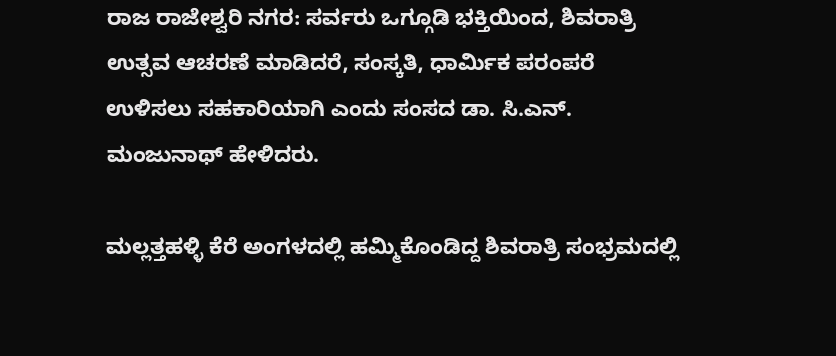ರಾಜ ರಾಜೇಶ್ವರಿ ನಗರ: ಸರ್ವರು ಒಗ್ಗೂಡಿ ಭಕ್ತಿಯಿಂದ, ಶಿವರಾತ್ರಿ ಉತ್ಸವ ಆಚರಣೆ ಮಾಡಿದರೆ, ಸಂಸ್ಕತಿ, ಧಾರ್ಮಿಕ ಪರಂಪರೆ ಉಳಿಸಲು ಸಹಕಾರಿಯಾಗಿ ಎಂದು ಸಂಸದ ಡಾ. ಸಿ.ಎನ್. ಮಂಜುನಾಥ್ ಹೇಳಿದರು.

ಮಲ್ಲತ್ತಹಳ್ಳಿ ಕೆರೆ ಅಂಗಳದಲ್ಲಿ ಹಮ್ಮಿಕೊಂಡಿದ್ದ ಶಿವರಾತ್ರಿ ಸಂಭ್ರಮದಲ್ಲಿ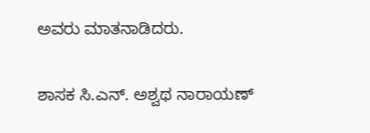ಅವರು ಮಾತನಾಡಿದರು.

ಶಾಸಕ ಸಿ.ಎನ್. ಅಶ್ವಥ ನಾರಾಯಣ್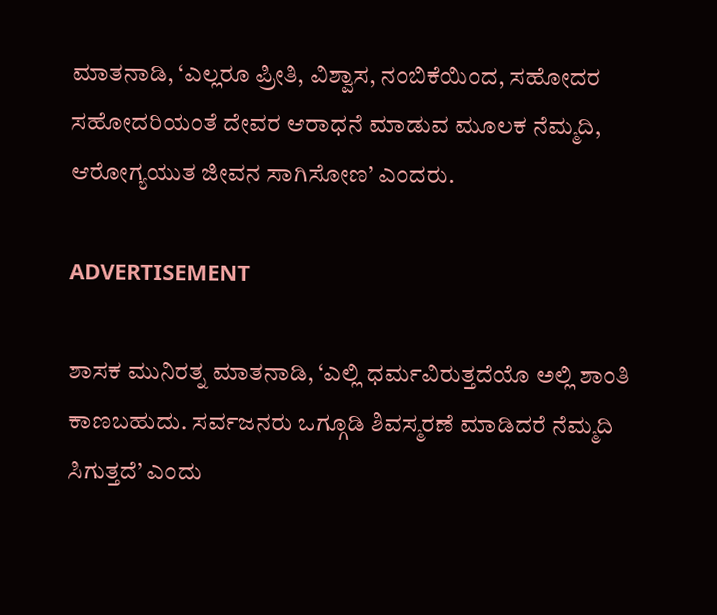ಮಾತನಾಡಿ, ‘ಎಲ್ಲರೂ ಪ್ರೀತಿ, ವಿಶ್ವಾಸ, ನಂಬಿಕೆಯಿಂದ, ಸಹೋದರ ಸಹೋದರಿಯಂತೆ ದೇವರ ಆರಾಧನೆ ಮಾಡುವ ಮೂಲಕ ನೆಮ್ಮದಿ, ಆರೋಗ್ಯಯುತ ಜೀವನ ಸಾಗಿಸೋಣ’ ಎಂದರು.

ADVERTISEMENT

ಶಾಸಕ ಮುನಿರತ್ನ ಮಾತನಾಡಿ, ‘ಎಲ್ಲಿ ಧರ್ಮವಿರುತ್ತದೆಯೊ ಅಲ್ಲಿ ಶಾಂತಿ ಕಾಣಬಹುದು. ಸರ್ವಜನರು ಒಗ್ಗೂಡಿ ಶಿವಸ್ಮರಣೆ ಮಾಡಿದರೆ ನೆಮ್ಮದಿ ಸಿಗುತ್ತದೆ’ ಎಂದು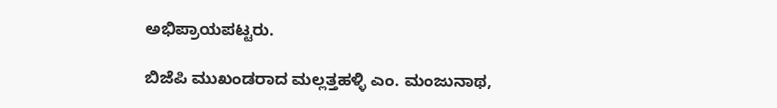ಅಭಿಪ್ರಾಯಪಟ್ಟರು.

ಬಿಜೆಪಿ ಮುಖಂಡರಾದ ಮಲ್ಲತ್ತಹಳ್ಳಿ ಎಂ. ಮಂಜುನಾಥ,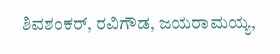ಶಿವಶಂಕರ್, ರವಿಗೌಡ, ಜಯರಾಮಯ್ಯ,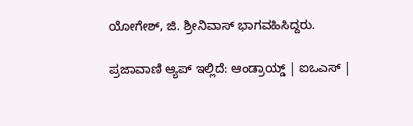ಯೋಗೇಶ್, ಜಿ. ಶ್ರೀನಿವಾಸ್ ಭಾಗವಹಿಸಿದ್ದರು.

ಪ್ರಜಾವಾಣಿ ಆ್ಯಪ್ ಇಲ್ಲಿದೆ: ಆಂಡ್ರಾಯ್ಡ್ | ಐಒಎಸ್ |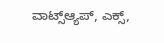ವಾಟ್ಸ್ಆ್ಯಪ್, ಎಕ್ಸ್,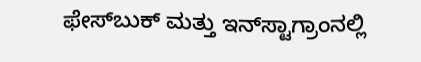ಫೇಸ್‌ಬುಕ್ ಮತ್ತು ಇನ್‌ಸ್ಟಾಗ್ರಾಂನಲ್ಲಿ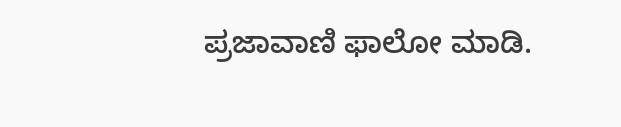ಪ್ರಜಾವಾಣಿ ಫಾಲೋ ಮಾಡಿ.